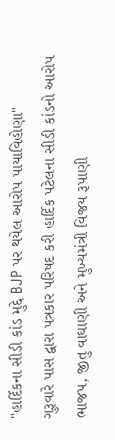"હાર્દિકના સીડી કાંડ મુદ્દે BJP પર થયેલ આરોપ પાયાવિહોણા"
ગુરૂવારે પાસ દ્વારા પત્રકાર પરિષદ કરી હાર્દિક પટેલના સીડી કાંડનો આરોપ ભાજપ, જીતુ વાઘાણી અને મુખ્યમંત્રી વિજય રૂપાણી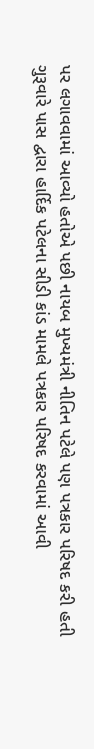પર લગાવવામાં આવ્યો હતોએ પછી નાયબ મુખ્યમંત્રી નીતિન પટેલે પણ પત્રકાર પરિષદ કરી હતી
ગુરૂવારે પાસ દ્વારા હાર્દિક પટેલના સીડી કાંડ મામલે પત્રકાર પરિષદ કરવામાં આવી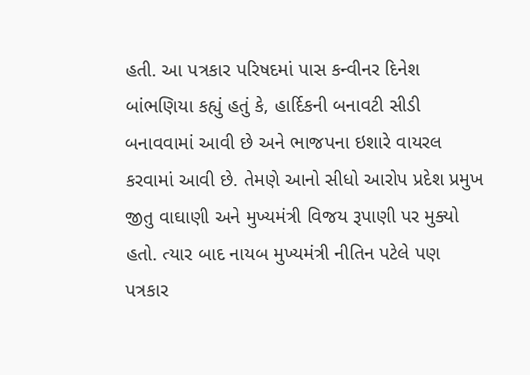હતી. આ પત્રકાર પરિષદમાં પાસ કન્વીનર દિનેશ બાંભણિયા કહ્યું હતું કે, હાર્દિકની બનાવટી સીડી બનાવવામાં આવી છે અને ભાજપના ઇશારે વાયરલ કરવામાં આવી છે. તેમણે આનો સીધો આરોપ પ્રદેશ પ્રમુખ જીતુ વાઘાણી અને મુખ્યમંત્રી વિજય રૂપાણી પર મુક્યો હતો. ત્યાર બાદ નાયબ મુખ્યમંત્રી નીતિન પટેલે પણ પત્રકાર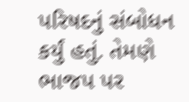પરિષદનું સંબોધન કર્યું હતું. તેમણે ભાજપ પર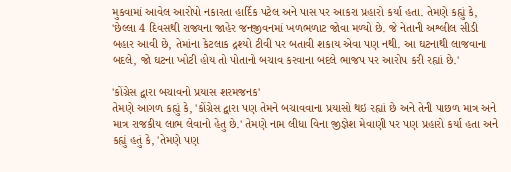મુકવામાં આવેલ આરોપો નકારતા હાર્દિક પટેલ અને પાસ પર આકરા પ્રહારો કર્યા હતા. તેમણે કહ્યું કે, 'છેલ્લા 4 દિવસથી રાજ્યના જાહેર જનજીવનમાં ખળભળાટ જોવા મળ્યો છે. જે નેતાની અશ્લીલ સીડી બહાર આવી છે, તેમાંના કેટલાક દ્રશ્યો ટીવી પર બતાવી શકાય એવા પણ નથી. આ ઘટનાથી લાજવાના બદલે, જો ઘટના ખોટી હોય તો પોતાનો બચાવ કરવાના બદલે ભાજપ પર આરોપ કરી રહ્યાં છે.'

'કોંગ્રેસ દ્વારા બચાવનો પ્રયાસ શરમજનક'
તેમણે આગળ કહ્યું કે, 'કોંગ્રેસ દ્વારા પણ તેમને બચાવવાના પ્રયાસો થઇ રહ્યાં છે અને તેની પાછળ માત્ર અને માત્ર રાજકીય લાભ લેવાનો હેતુ છે.' તેમણે નામ લીધા વિના જીજ્ઞેશ મેવાણી પર પણ પ્રહારો કર્યા હતા અને કહ્યું હતું કે, 'તેમણે પણ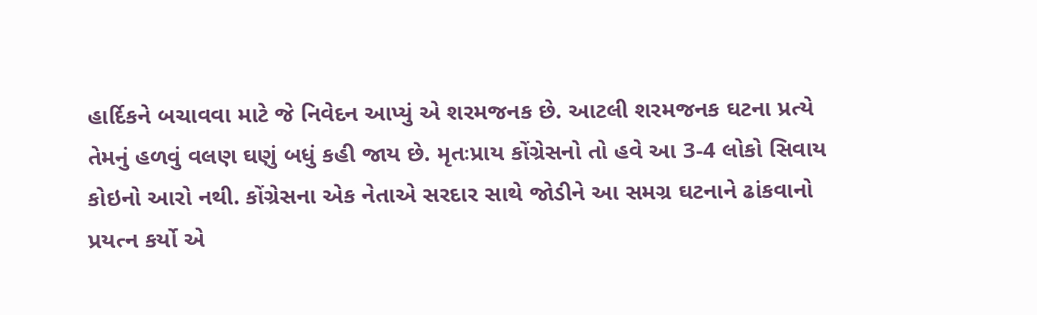હાર્દિકને બચાવવા માટે જે નિવેદન આપ્યું એ શરમજનક છે. આટલી શરમજનક ઘટના પ્રત્યે તેમનું હળવું વલણ ઘણું બધું કહી જાય છે. મૃતઃપ્રાય કોંગ્રેસનો તો હવે આ 3-4 લોકો સિવાય કોઇનો આરો નથી. કોંગ્રેસના એક નેતાએ સરદાર સાથે જોડીને આ સમગ્ર ઘટનાને ઢાંકવાનો પ્રયત્ન કર્યો એ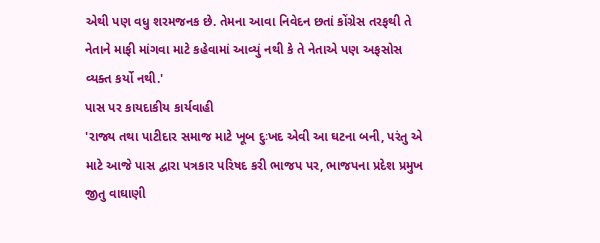એથી પણ વધુ શરમજનક છે. તેમના આવા નિવેદન છતાં કોંગ્રેસ તરફથી તે નેતાને માફી માંગવા માટે કહેવામાં આવ્યું નથી કે તે નેતાએ પણ અફસોસ વ્યક્ત કર્યો નથી.'
પાસ પર કાયદાકીય કાર્યવાહી
'રાજ્ય તથા પાટીદાર સમાજ માટે ખૂબ દુઃખદ એવી આ ઘટના બની, પરંતુ એ માટે આજે પાસ દ્વારા પત્રકાર પરિષદ કરી ભાજપ પર, ભાજપના પ્રદેશ પ્રમુખ જીતુ વાઘાણી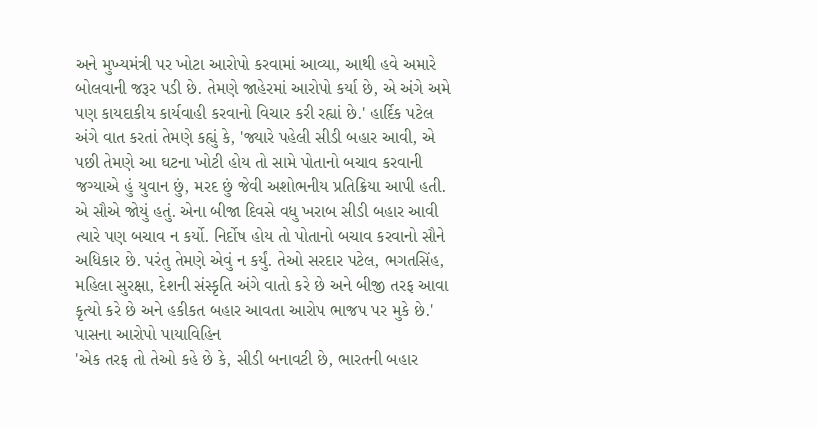અને મુખ્યમંત્રી પર ખોટા આરોપો કરવામાં આવ્યા, આથી હવે અમારે બોલવાની જરૂર પડી છે. તેમણે જાહેરમાં આરોપો કર્યા છે, એ અંગે અમે પણ કાયદાકીય કાર્યવાહી કરવાનો વિચાર કરી રહ્યાં છે.' હાર્દિક પટેલ અંગે વાત કરતાં તેમણે કહ્યું કે, 'જ્યારે પહેલી સીડી બહાર આવી, એ પછી તેમણે આ ઘટના ખોટી હોય તો સામે પોતાનો બચાવ કરવાની જગ્યાએ હું યુવાન છું, મરદ છું જેવી અશોભનીય પ્રતિક્રિયા આપી હતી. એ સૌએ જોયું હતું. એના બીજા દિવસે વધુ ખરાબ સીડી બહાર આવી ત્યારે પણ બચાવ ન કર્યો. નિર્દોષ હોય તો પોતાનો બચાવ કરવાનો સૌને અધિકાર છે. પરંતુ તેમણે એવું ન કર્યું. તેઓ સરદાર પટેલ, ભગતસિંહ, મહિલા સુરક્ષા, દેશની સંસ્કૃતિ અંગે વાતો કરે છે અને બીજી તરફ આવા કૃત્યો કરે છે અને હકીકત બહાર આવતા આરોપ ભાજપ પર મુકે છે.'
પાસના આરોપો પાયાવિહિન
'એક તરફ તો તેઓ કહે છે કે, સીડી બનાવટી છે, ભારતની બહાર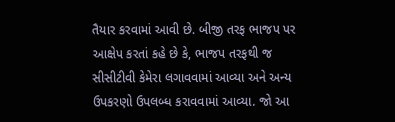તૈયાર કરવામાં આવી છે. બીજી તરફ ભાજપ પર આક્ષેપ કરતાં કહે છે કે, ભાજપ તરફથી જ સીસીટીવી કેમેરા લગાવવામાં આવ્યા અને અન્ય ઉપકરણો ઉપલબ્ધ કરાવવામાં આવ્યા. જો આ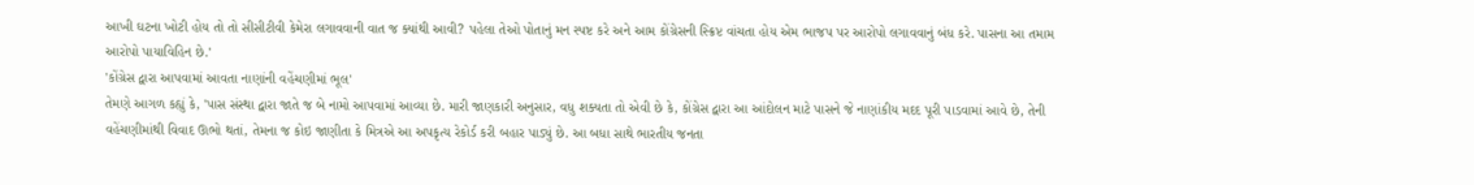આખી ઘટના ખોટી હોય તો તો સીસીટીવી કેમેરા લગાવવાની વાત જ ક્યાંથી આવી? પહેલા તેઓ પોતાનું મન સ્પષ્ટ કરે અને આમ કોંગ્રેસની સ્ક્રિપ્ટ વાંચતા હોય એમ ભાજપ પર આરોપો લગાવવાનું બંધ કરે. પાસના આ તમામ આરોપો પાયાવિહિન છે.'
'કોંગ્રેસ દ્વારા આપવામાં આવતા નાણાંની વહેંચણીમાં ભૂલ'
તેમણે આગળ કહ્યું કે, 'પાસ સંસ્થા દ્વારા જાતે જ બે નામો આપવામાં આવ્યા છે. મારી જાણકારી અનુસાર, વધુ શક્યતા તો એવી છે કે, કોંગ્રેસ દ્વારા આ આંદોલન માટે પાસને જે નાણાંકીય મદદ પૂરી પાડવામાં આવે છે, તેની વહેંચણીમાંથી વિવાદ ઊભો થતાં, તેમના જ કોઇ જાણીતા કે મિત્રએ આ અપકૃત્ય રેકોર્ડ કરી બહાર પાડ્યું છે. આ બધા સાથે ભારતીય જનતા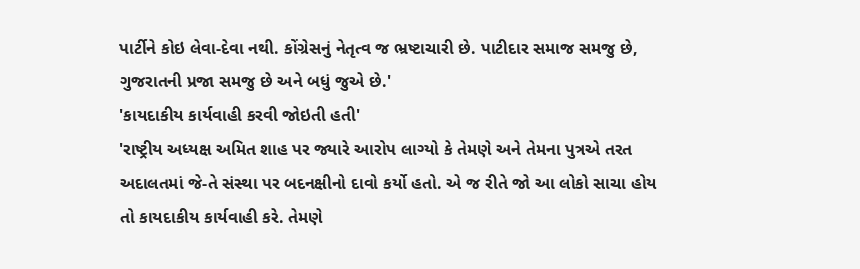પાર્ટીને કોઇ લેવા-દેવા નથી. કોંગ્રેસનું નેતૃત્વ જ ભ્રષ્ટાચારી છે. પાટીદાર સમાજ સમજુ છે, ગુજરાતની પ્રજા સમજુ છે અને બધું જુએ છે.'
'કાયદાકીય કાર્યવાહી કરવી જોઇતી હતી'
'રાષ્ટ્રીય અધ્યક્ષ અમિત શાહ પર જ્યારે આરોપ લાગ્યો કે તેમણે અને તેમના પુત્રએ તરત અદાલતમાં જે-તે સંસ્થા પર બદનક્ષીનો દાવો કર્યો હતો. એ જ રીતે જો આ લોકો સાચા હોય તો કાયદાકીય કાર્યવાહી કરે. તેમણે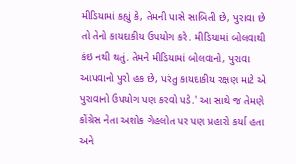મીડિયામાં કહ્યું કે, તેમની પાસે સાબિતી છે, પુરાવા છે તો તેનો કાયદાકીય ઉપયોગ કરે. મીડિયામાં બોલવાથી કંઇ નથી થતું. તેમને મીડિયામાં બોલવાનો, પુરાવા આપવાનો પુરો હક છે, પરંતુ કાયદાકીય રક્ષણ માટે એ પુરાવાનો ઉપયોગ પણ કરવો પડે.' આ સાથે જ તેમણે કોંગ્રેસ નેતા અશોક ગેહલોત પર પણ પ્રહારો કર્યા હતા અને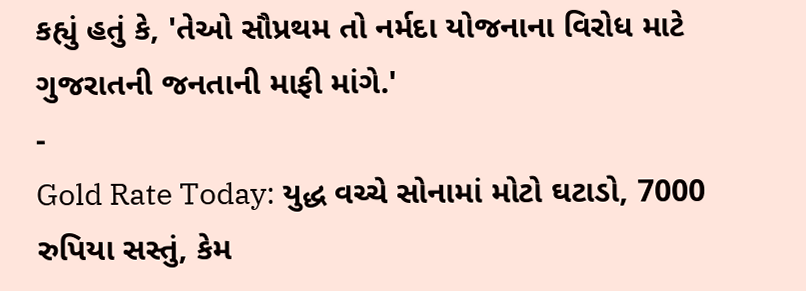કહ્યું હતું કે, 'તેઓ સૌપ્રથમ તો નર્મદા યોજનાના વિરોધ માટે ગુજરાતની જનતાની માફી માંગે.'
-
Gold Rate Today: યુદ્ધ વચ્ચે સોનામાં મોટો ઘટાડો, 7000 રુપિયા સસ્તું, કેમ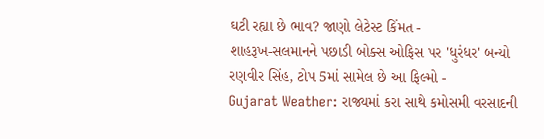ઘટી રહ્યા છે ભાવ? જાણો લેટેસ્ટ કિંમત -
શાહરૂખ-સલમાનને પછાડી બોક્સ ઓફિસ પર 'ધુરંધર' બન્યો રણવીર સિંહ, ટોપ 5માં સામેલ છે આ ફિલ્મો -
Gujarat Weather: રાજ્યમાં કરા સાથે કમોસમી વરસાદની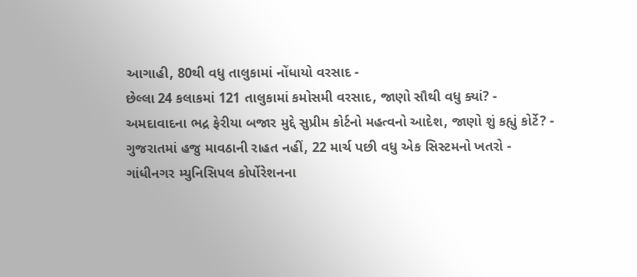આગાહી, 80થી વધુ તાલુકામાં નોંધાયો વરસાદ -
છેલ્લા 24 કલાકમાં 121 તાલુકામાં કમોસમી વરસાદ, જાણો સૌથી વધુ ક્યાં? -
અમદાવાદના ભદ્ર ફેરીયા બજાર મુદ્દે સુપ્રીમ કોર્ટનો મહત્વનો આદેશ, જાણો શું કહ્યું કોર્ટે? -
ગુજરાતમાં હજુ માવઠાની રાહત નહીં, 22 માર્ચ પછી વધુ એક સિસ્ટમનો ખતરો -
ગાંધીનગર મ્યુનિસિપલ કોર્પોરેશનના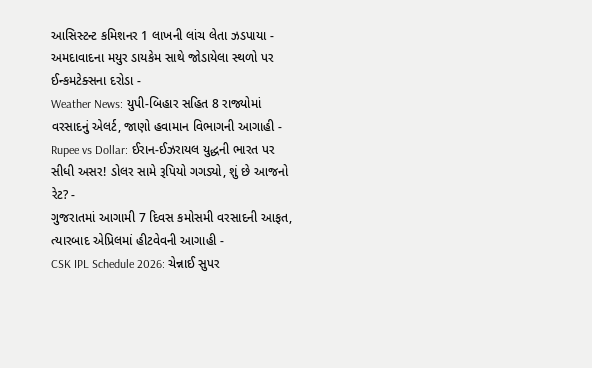આસિસ્ટન્ટ કમિશનર 1 લાખની લાંચ લેતા ઝડપાયા -
અમદાવાદના મયુર ડાયકેમ સાથે જોડાયેલા સ્થળો પર ઈન્કમટેક્સના દરોડા -
Weather News: યુપી-બિહાર સહિત 8 રાજ્યોમાં વરસાદનું એલર્ટ, જાણો હવામાન વિભાગની આગાહી -
Rupee vs Dollar: ઈરાન-ઈઝરાયલ યુદ્ધની ભારત પર સીધી અસર! ડોલર સામે રૂપિયો ગગડ્યો, શું છે આજનો રેટ? -
ગુજરાતમાં આગામી 7 દિવસ કમોસમી વરસાદની આફત, ત્યારબાદ એપ્રિલમાં હીટવેવની આગાહી -
CSK IPL Schedule 2026: ચેન્નાઈ સુપર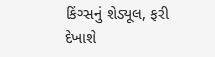કિંગ્સનું શેડ્યૂલ, ફરી દેખાશે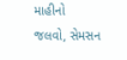માહીનો જલવો, સેમસન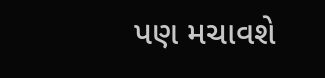પણ મચાવશે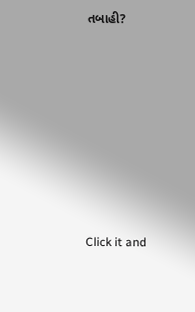તબાહી?











Click it and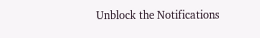Unblock the Notifications